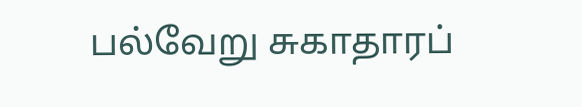பல்வேறு சுகாதாரப்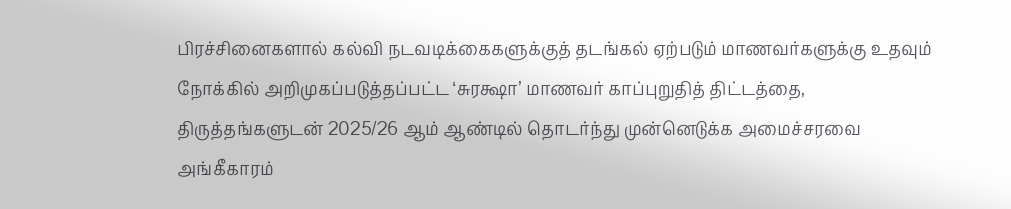பிரச்சினைகளால் கல்வி நடவடிக்கைகளுக்குத் தடங்கல் ஏற்படும் மாணவர்களுக்கு உதவும் நோக்கில் அறிமுகப்படுத்தப்பட்ட ‘சுரக்ஷா’ மாணவர் காப்புறுதித் திட்டத்தை, திருத்தங்களுடன் 2025/26 ஆம் ஆண்டில் தொடர்ந்து முன்னெடுக்க அமைச்சரவை அங்கீகாரம்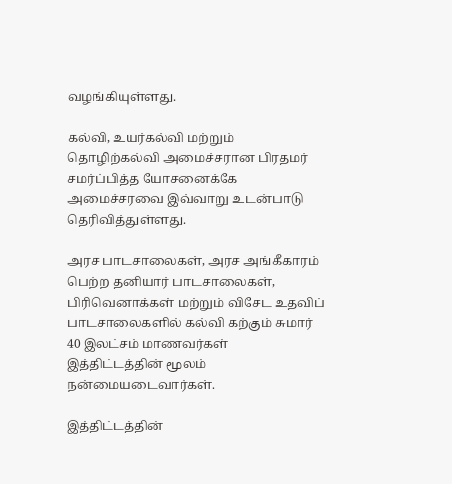வழங்கியுள்ளது.

கல்வி, உயர்கல்வி மற்றும் தொழிற்கல்வி அமைச்சரான பிரதமர் சமர்ப்பித்த யோசனைக்கே அமைச்சரவை இவ்வாறு உடன்பாடு தெரிவித்துள்ளது.

அரச பாடசாலைகள், அரச அங்கீகாரம் பெற்ற தனியார் பாடசாலைகள், பிரிவெனாக்கள் மற்றும் விசேட உதவிப் பாடசாலைகளில் கல்வி கற்கும் சுமார் 40 இலட்சம் மாணவர்கள் இத்திட்டத்தின் மூலம் நன்மையடைவார்கள்.

இத்திட்டத்தின்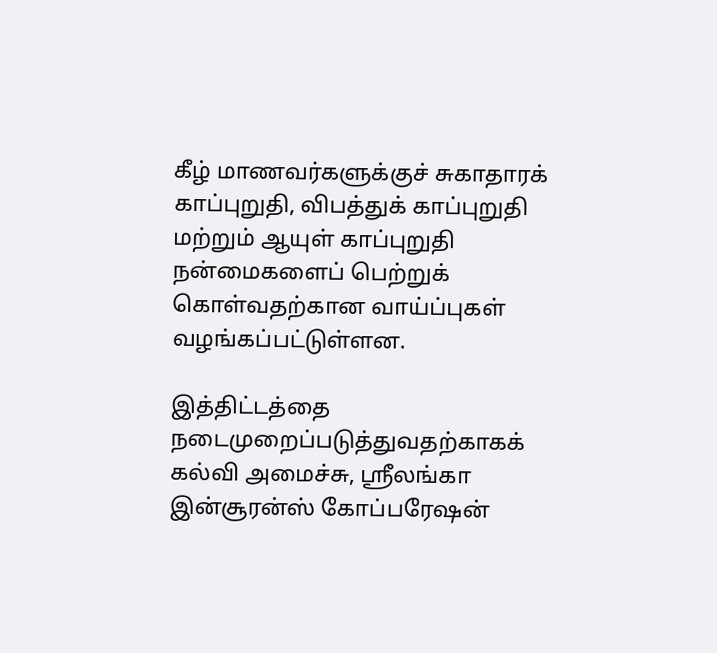கீழ் மாணவர்களுக்குச் சுகாதாரக் காப்புறுதி, விபத்துக் காப்புறுதி மற்றும் ஆயுள் காப்புறுதி நன்மைகளைப் பெற்றுக் கொள்வதற்கான வாய்ப்புகள் வழங்கப்பட்டுள்ளன.

இத்திட்டத்தை நடைமுறைப்படுத்துவதற்காகக் கல்வி அமைச்சு, ஸ்ரீலங்கா இன்சூரன்ஸ் கோப்பரேஷன்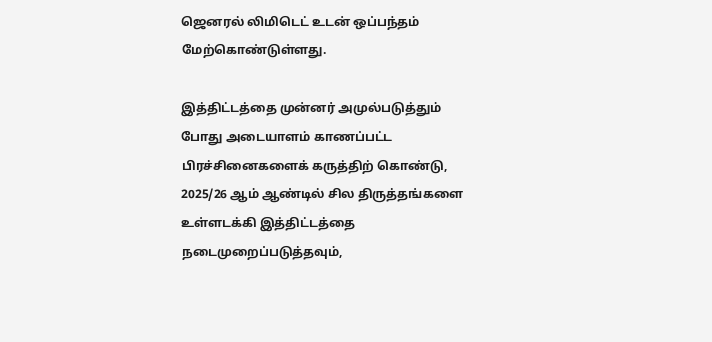ஜெனரல் லிமிடெட் உடன் ஒப்பந்தம் மேற்கொண்டுள்ளது.

இத்திட்டத்தை முன்னர் அமுல்படுத்தும் போது அடையாளம் காணப்பட்ட பிரச்சினைகளைக் கருத்திற் கொண்டு, 2025/26 ஆம் ஆண்டில் சில திருத்தங்களை உள்ளடக்கி இத்திட்டத்தை நடைமுறைப்படுத்தவும்,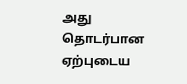அது தொடர்பான ஏற்புடைய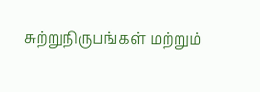சுற்றுநிருபங்கள் மற்றும்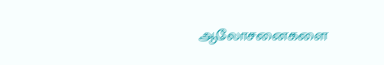ஆலோசனைகளை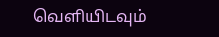வெளியிடவும்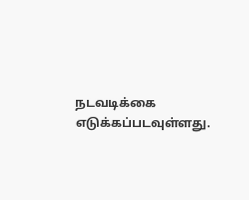நடவடிக்கை எடுக்கப்படவுள்ளது.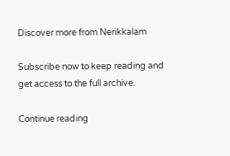Discover more from Nerikkalam

Subscribe now to keep reading and get access to the full archive.

Continue reading